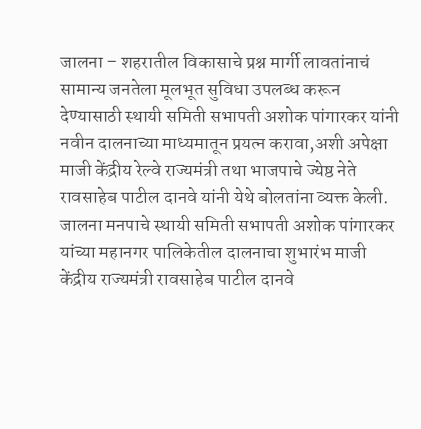जालना – शहरातील विकासाचे प्रश्न मार्गी लावतांनाचं सामान्य जनतेला मूलभूत सुविधा उपलब्ध करून देण्यासाठी स्थायी समिती सभापती अशोक पांगारकर यांनी नवीन दालनाच्या माध्यमातून प्रयत्न करावा,अशी अपेक्षा माजी केंद्रीय रेल्वे राज्यमंत्री तथा भाजपाचे ज्येष्ठ नेते रावसाहेब पाटील दानवे यांनी येथे बोलतांना व्यक्त केली.
जालना मनपाचे स्थायी समिती सभापती अशोक पांगारकर यांच्या महानगर पालिकेतील दालनाचा शुभारंभ माजी केंद्रीय राज्यमंत्री रावसाहेब पाटील दानवे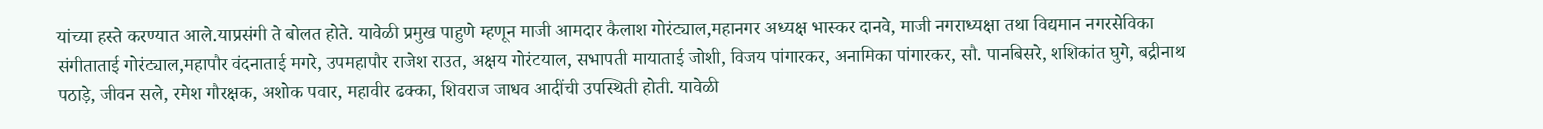यांच्या हस्ते करण्यात आले.याप्रसंगी ते बोलत होते. यावेळी प्रमुख पाहुणे म्हणून माजी आमदार कैलाश गोरंट्याल,महानगर अध्यक्ष भास्कर दानवे, माजी नगराध्यक्षा तथा विद्यमान नगरसेविका संगीताताई गोरंट्याल,महापौर वंदनाताई मगरे, उपमहापौर राजेश राउत, अक्षय गोरंटयाल, सभापती मायाताई जोशी, विजय पांगारकर, अनामिका पांगारकर, सौ. पानबिसरे, शशिकांत घुगे, बद्रीनाथ पठाड़े, जीवन सले, रमेश गौरक्षक, अशोक पवार, महावीर ढक्का, शिवराज जाधव आदींची उपस्थिती होती. यावेळी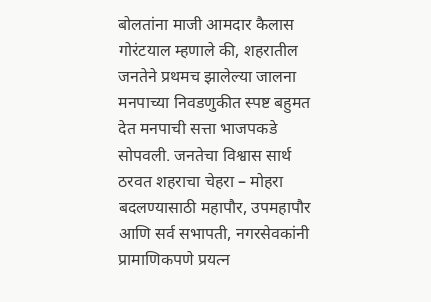बोलतांना माजी आमदार कैलास गोरंटयाल म्हणाले की, शहरातील जनतेने प्रथमच झालेल्या जालना मनपाच्या निवडणुकीत स्पष्ट बहुमत देत मनपाची सत्ता भाजपकडे सोपवली. जनतेचा विश्वास सार्थ ठरवत शहराचा चेहरा – मोहरा बदलण्यासाठी महापौर, उपमहापौर आणि सर्व सभापती, नगरसेवकांनी प्रामाणिकपणे प्रयत्न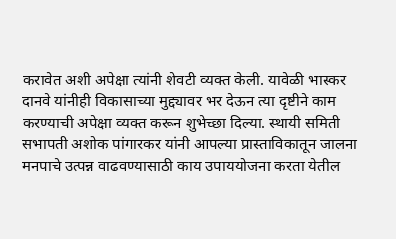करावेत अशी अपेक्षा त्यांनी शेवटी व्यक्त केली. यावेळी भास्कर दानवे यांनीही विकासाच्या मुद्द्यावर भर देऊन त्या दृष्टीने काम करण्याची अपेक्षा व्यक्त करून शुभेच्छा दिल्या. स्थायी समिती सभापती अशोक पांगारकर यांनी आपल्या प्रास्ताविकातून जालना मनपाचे उत्पन्न वाढवण्यासाठी काय उपाययोजना करता येतील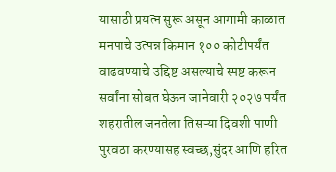यासाठी प्रयत्न सुरू असून आगामी काळात मनपाचे उत्पन्न किमान १०० कोटीपर्यंत वाढवण्याचे उद्दिष्ट असल्याचे स्पष्ट करून सर्वांना सोबत घेऊन जानेवारी २०२७ पर्यंत शहरातील जनतेला तिसऱ्या दिवशी पाणी पुरवठा करण्यासह स्वच्छ,सुंदर आणि हरित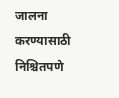जालना करण्यासाठी निश्चितपणे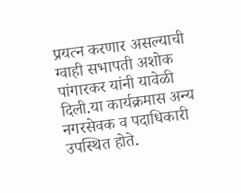प्रयत्न करणार असल्याची ग्वाही सभापती अशोक पांगारकर यांनी यावेळी दिली.या कार्यक्रमास अन्य नगरसेवक व पदाधिकारी उपस्थित होते.